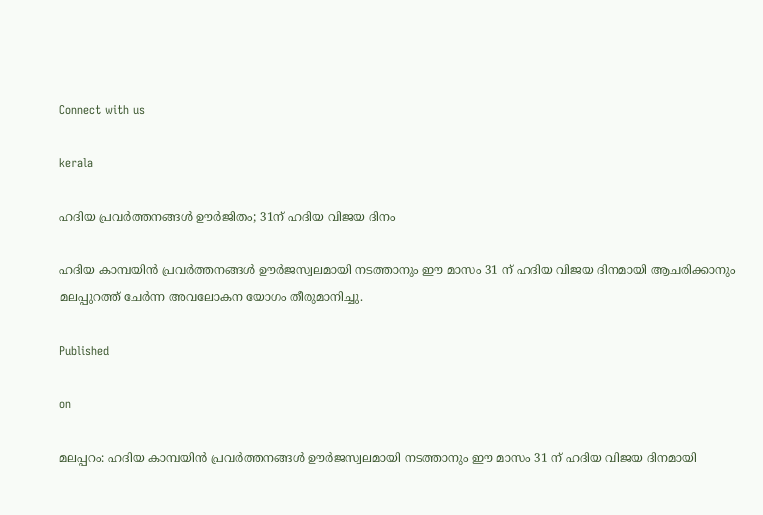Connect with us

kerala

ഹദിയ പ്രവര്‍ത്തനങ്ങള്‍ ഊര്‍ജിതം; 31ന് ഹദിയ വിജയ ദിനം

ഹദിയ കാമ്പയിന്‍ പ്രവര്‍ത്തനങ്ങള്‍ ഊര്‍ജസ്വലമായി നടത്താനും ഈ മാസം 31 ന് ഹദിയ വിജയ ദിനമായി ആചരിക്കാനും മലപ്പുറത്ത് ചേര്‍ന്ന അവലോകന യോഗം തീരുമാനിച്ചു.

Published

on

മലപ്പറം: ഹദിയ കാമ്പയിന്‍ പ്രവര്‍ത്തനങ്ങള്‍ ഊര്‍ജസ്വലമായി നടത്താനും ഈ മാസം 31 ന് ഹദിയ വിജയ ദിനമായി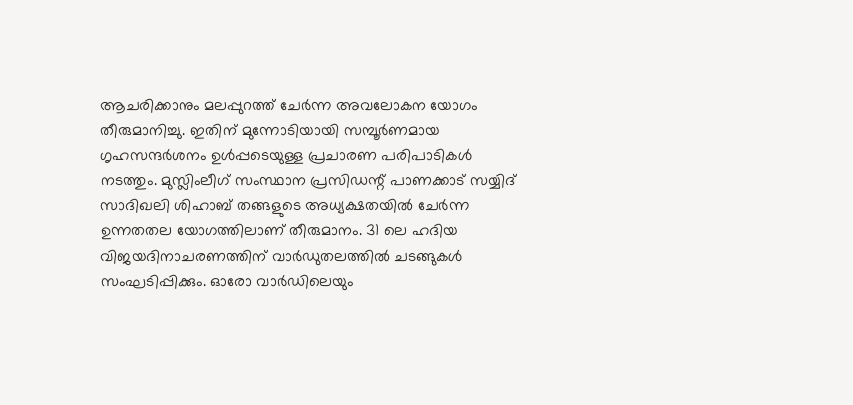ആചരിക്കാനും മലപ്പുറത്ത് ചേര്‍ന്ന അവലോകന യോഗം തീരുമാനിച്ചു. ഇതിന് മുന്നോടിയായി സമ്പൂര്‍ണമായ ഗൃഹസന്ദര്‍ശനം ഉള്‍പ്പടെയുള്ള പ്രചാരണ പരിപാടികള്‍ നടത്തും. മുസ്ലിംലീഗ് സംസ്ഥാന പ്രസിഡന്റ് പാണക്കാട് സയ്യിദ് സാദിഖലി ശിഹാബ് തങ്ങളുടെ അധ്യക്ഷതയില്‍ ചേര്‍ന്ന ഉന്നതതല യോഗത്തിലാണ് തീരുമാനം. 31 ലെ ഹദിയ വിജയദിനാചരണത്തിന് വാര്‍ഡുതലത്തില്‍ ചടങ്ങുകള്‍ സംഘടിപ്പിക്കും. ഓരോ വാര്‍ഡിലെയും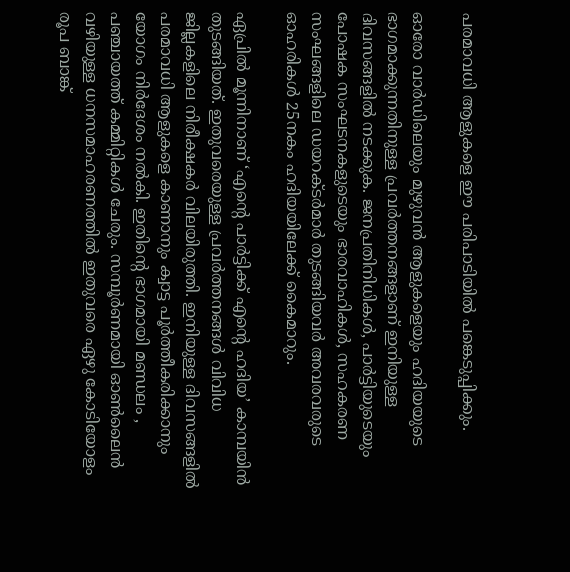പരമാവധി ആളുകളെ ഈ പരിപാടിയില്‍ പങ്കെടുപ്പിക്കും.

ഓരോ വാര്‍ഡിലെയും മുഴുവന്‍ ആളുകളെയും ഹദിയയുടെ ഭാഗമാക്കുന്നതിനുള്ള പ്രവര്‍ത്തനങ്ങളാണ് ഇനിയുള്ള ദിവസങ്ങളില്‍ നടക്കുക. ജനപ്രതിനിധികള്‍, പാര്‍ട്ടിയുടെയും പോഷക സംഘടനകളുടെയും ഭാരവാഹികള്‍, സഹകരണ സംഘങ്ങളിലെ ഡയറക്ടര്‍മാര്‍ തുടങ്ങിയവര്‍ അവരവരുടെ ഓഹരികള്‍ 25നകം ഹദിയയിലേക്ക് കൈമാറും.

ഏപ്രില്‍ മൂന്നിനാണ് ‘എന്റെ പാര്‍ട്ടിക്ക് എന്റെ ഹദിയ’ കാമ്പയിന്‍ തുടങ്ങിയത്. ഇതുവരെയുള്ള പ്രവര്‍ത്തനങ്ങള്‍ വിവിധ ജില്ലകളിലെ നിരീക്ഷകര്‍ വിലയിരുത്തി. ഇനിയുള്ള ദിവസങ്ങളില്‍ പരമാവധി ആളുകളെ കാണാനും ക്വാട്ട പൂര്‍ത്തീകരിക്കാനും യോഗം നിര്‍ദേശം നല്‍കി. ഇതിന്റെ ഭാഗമായി മണ്ഡലം , പഞ്ചായത്ത് കമ്മിറ്റികള്‍ ചേരും. സമ്പൂര്‍ണമായി ഓണ്‍ലൈന്‍ വഴിയുള്ള ധനസമാഹരണത്തില്‍ ഇതുവരെ ഏഴു കോടിയോളം രൂപ ബാങ്ക്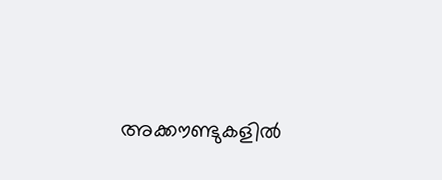അക്കൗണ്ടുകളില്‍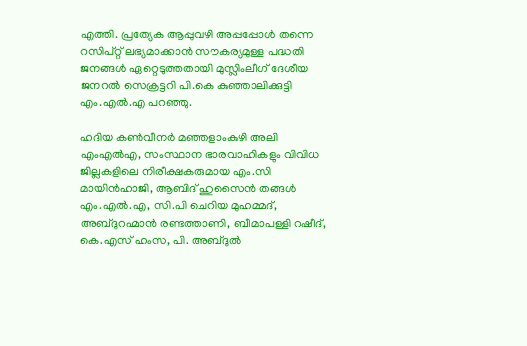എത്തി. പ്രത്യേക ആപ്പുവഴി അപ്പപ്പോള്‍ തന്നെ റസിപ്റ്റ് ലഭ്യമാക്കാന്‍ സൗകര്യമുള്ള പദ്ധതി ജനങ്ങള്‍ ഏറ്റെടുത്തതായി മുസ്ലിംലീഗ് ദേശീയ ജനറല്‍ സെക്രട്ടറി പി.കെ കുഞ്ഞാലിക്കുട്ടി എം.എല്‍.എ പറഞ്ഞു.

ഹദിയ കണ്‍വീനര്‍ മഞ്ഞളാംകുഴി അലി എംഎല്‍എ, സംസ്ഥാന ഭാരവാഹികളും വിവിധ ജില്ലകളിലെ നിരീക്ഷകരുമായ എം.സി മായിന്‍ഹാജി, ആബിദ് ഹുസൈന്‍ തങ്ങള്‍ എം.എല്‍.എ, സി.പി ചെറിയ മുഹമ്മദ്, അബ്ദുറഹ്മാന്‍ രണ്ടത്താണി, ബീമാപള്ളി റഷീദ്, കെ.എസ് ഹംസ, പി. അബ്ദുല്‍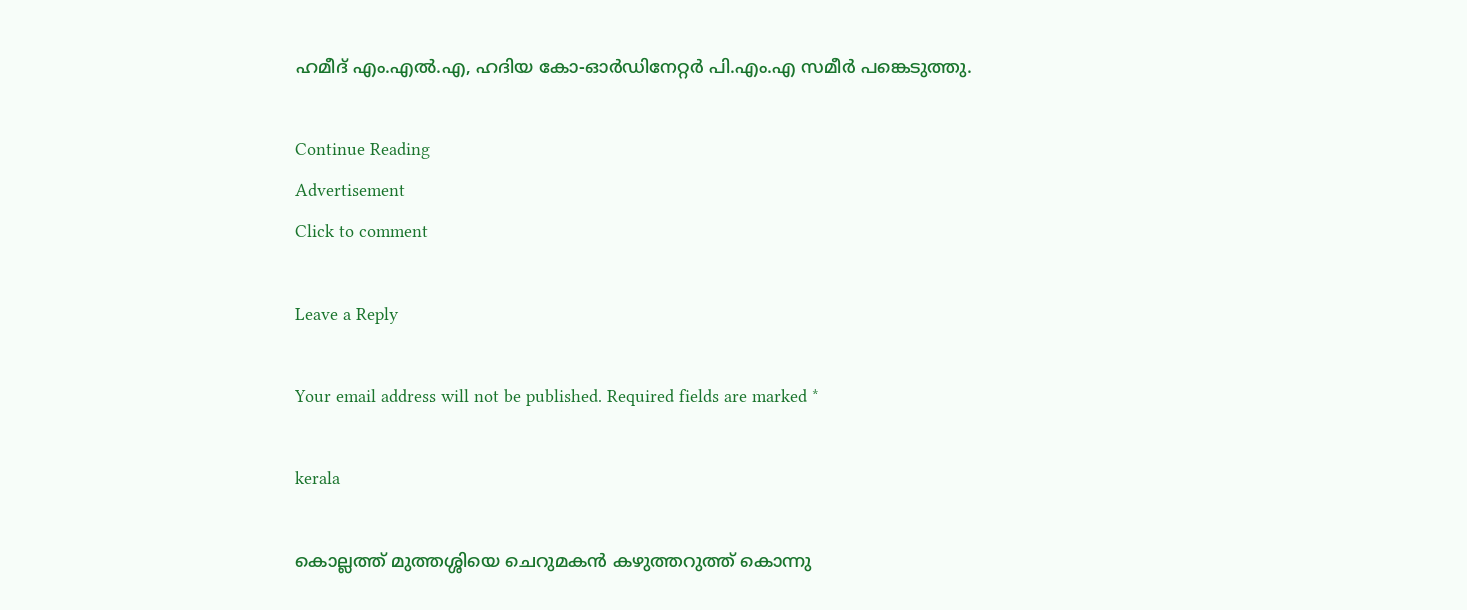ഹമീദ് എം.എല്‍.എ, ഹദിയ കോ-ഓര്‍ഡിനേറ്റര്‍ പി.എം.എ സമീര്‍ പങ്കെടുത്തു.

Continue Reading
Advertisement
Click to comment

Leave a Reply

Your email address will not be published. Required fields are marked *

kerala

കൊല്ലത്ത് മുത്തശ്ശിയെ ചെറുമകന്‍ കഴുത്തറുത്ത് കൊന്നു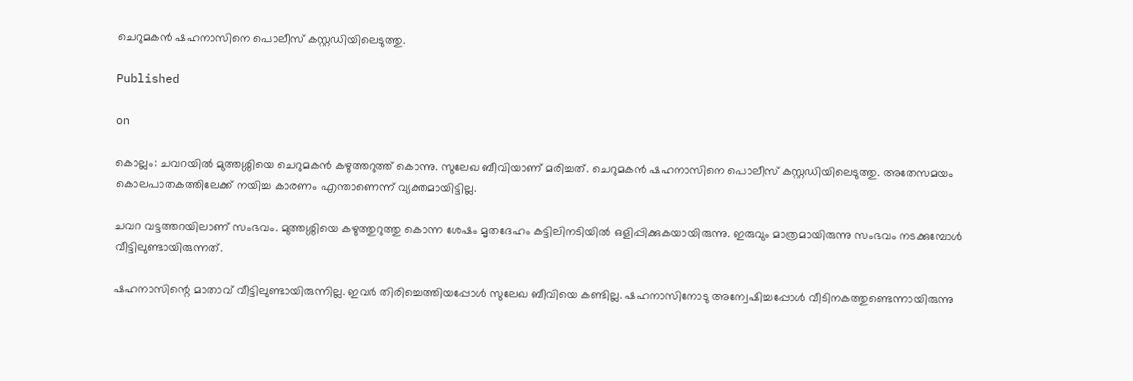ചെറുമകന്‍ ഷഹനാസിനെ പൊലീസ് കസ്റ്റഡിയിലെടുത്തു.

Published

on

കൊല്ലം: ചവറയില്‍ മുത്തശ്ശിയെ ചെറുമകന്‍ കഴുത്തറുത്ത് കൊന്നു. സുലേഖ ബീവിയാണ് മരിച്ചത്. ചെറുമകന്‍ ഷഹനാസിനെ പൊലീസ് കസ്റ്റഡിയിലെടുത്തു. അതേസമയം കൊലപാതകത്തിലേക്ക് നയിച്ച കാരണം എന്താണെന്ന് വ്യക്തമായിട്ടില്ല.

ചവറ വട്ടത്തറയിലാണ് സംഭവം. മുത്തശ്ശിയെ കഴുത്തുറുത്തു കൊന്ന ശേഷം മൃതദേഹം കട്ടിലിനടിയില്‍ ഒളിപ്പിക്കുകയായിരുന്നു. ഇരുവും മാത്രമായിരുന്നു സംഭവം നടക്കുമ്പോള്‍ വീട്ടിലുണ്ടായിരുന്നത്.

ഷഹനാസിന്റെ മാതാവ് വീട്ടിലുണ്ടായിരുന്നില്ല. ഇവര്‍ തിരിച്ചെത്തിയപ്പോള്‍ സുലേഖ ബീവിയെ കണ്ടില്ല. ഷഹനാസിനോടു അന്വേഷിച്ചപ്പോള്‍ വീടിനകത്തുണ്ടെന്നായിരുന്നു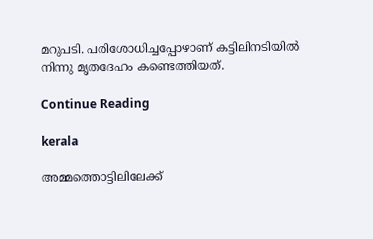മറുപടി. പരിശോധിച്ചപ്പോഴാണ് കട്ടിലിനടിയില്‍ നിന്നു മൃതദേഹം കണ്ടെത്തിയത്.

Continue Reading

kerala

അമ്മത്തൊട്ടിലിലേക്ക്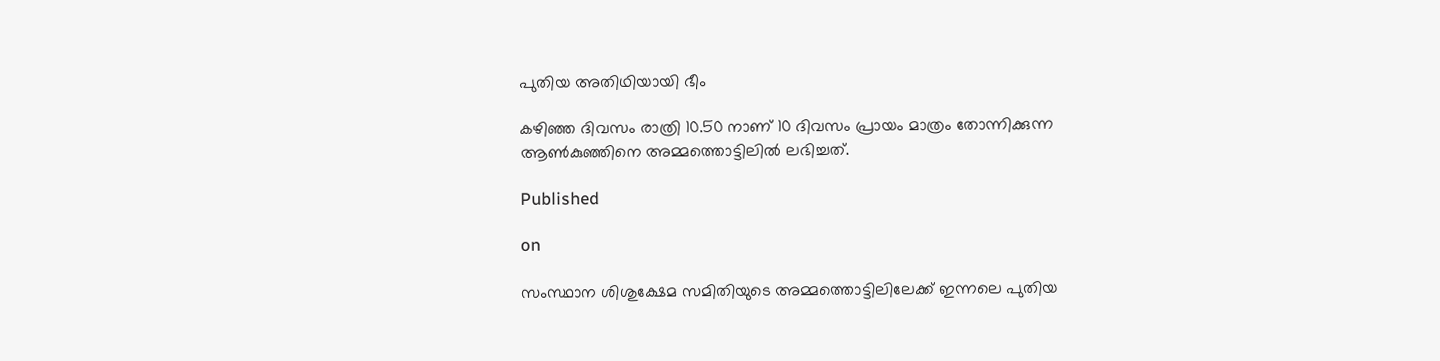പുതിയ അതിഥിയായി ഭീം

കഴിഞ്ഞ ദിവസം രാത്രി 10.50 നാണ് 10 ദിവസം പ്രായം മാത്രം തോന്നിക്കുന്ന ആണ്‍കുഞ്ഞിനെ അമ്മത്തൊട്ടിലില്‍ ലഭിച്ചത്.

Published

on

സംസ്ഥാന ശിശുക്ഷേമ സമിതിയുടെ അമ്മത്തൊട്ടിലിലേക്ക് ഇന്നലെ പുതിയ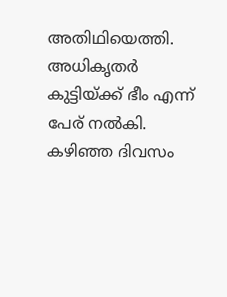അതിഥിയെത്തി. അധികൃതര്‍ കുട്ടിയ്ക്ക് ഭീം എന്ന് പേര് നല്‍കി. കഴിഞ്ഞ ദിവസം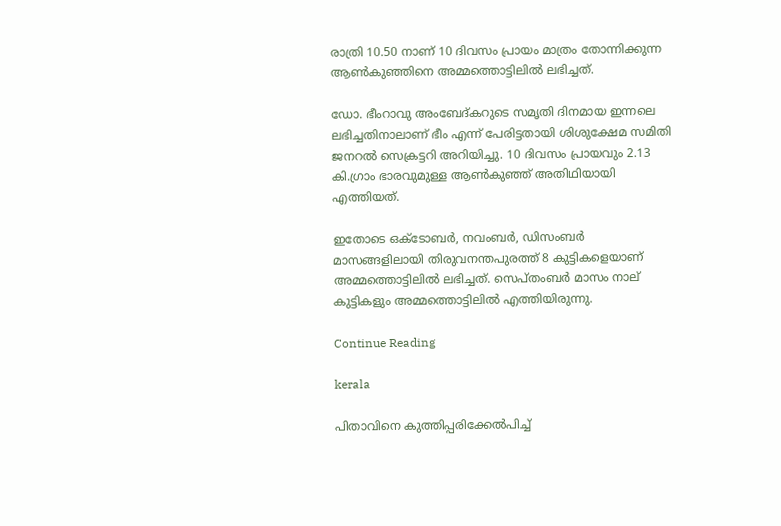രാത്രി 10.50 നാണ് 10 ദിവസം പ്രായം മാത്രം തോന്നിക്കുന്ന ആണ്‍കുഞ്ഞിനെ അമ്മത്തൊട്ടിലില്‍ ലഭിച്ചത്.

ഡോ. ഭീംറാവു അംബേദ്കറുടെ സമൃതി ദിനമായ ഇന്നലെ ലഭിച്ചതിനാലാണ് ഭീം എന്ന് പേരിട്ടതായി ശിശുക്ഷേമ സമിതി ജനറല്‍ സെക്രട്ടറി അറിയിച്ചു. 10 ദിവസം പ്രായവും 2.13 കി.ഗ്രാം ഭാരവുമുള്ള ആണ്‍കുഞ്ഞ് അതിഥിയായി എത്തിയത്.

ഇതോടെ ഒക്ടോബര്‍, നവംബര്‍, ഡിസംബര്‍ മാസങ്ങളിലായി തിരുവനന്തപുരത്ത് 8 കുട്ടികളെയാണ് അമ്മത്തൊട്ടിലില്‍ ലഭിച്ചത്. സെപ്തംബര്‍ മാസം നാല് കുട്ടികളും അമ്മത്തൊട്ടിലില്‍ എത്തിയിരുന്നു.

Continue Reading

kerala

പിതാവിനെ കുത്തിപ്പരിക്കേല്‍പിച്ച്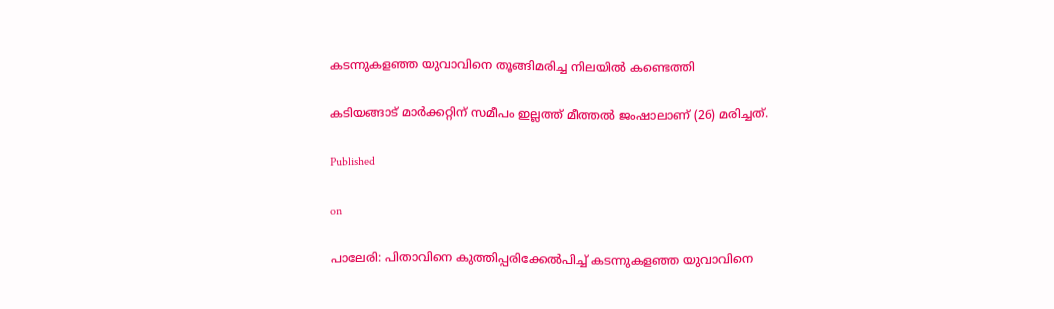കടന്നുകളഞ്ഞ യുവാവിനെ തൂങ്ങിമരിച്ച നിലയില്‍ കണ്ടെത്തി

കടിയങ്ങാട് മാര്‍ക്കറ്റിന് സമീപം ഇല്ലത്ത് മീത്തല്‍ ജംഷാലാണ് (26) മരിച്ചത്.

Published

on

പാലേരി: പിതാവിനെ കുത്തിപ്പരിക്കേല്‍പിച്ച് കടന്നുകളഞ്ഞ യുവാവിനെ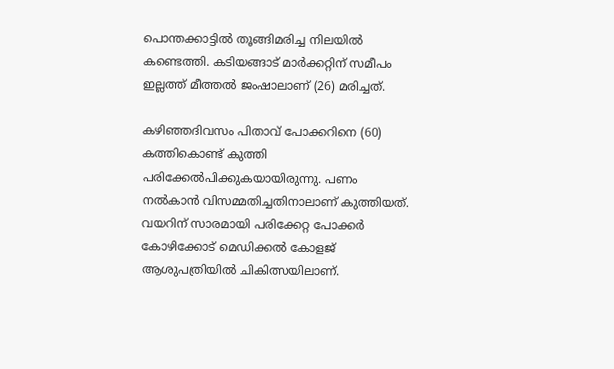പൊന്തക്കാട്ടില്‍ തൂങ്ങിമരിച്ച നിലയില്‍ കണ്ടെത്തി. കടിയങ്ങാട് മാര്‍ക്കറ്റിന് സമീപം ഇല്ലത്ത് മീത്തല്‍ ജംഷാലാണ് (26) മരിച്ചത്.

കഴിഞ്ഞദിവസം പിതാവ് പോക്കറിനെ (60) കത്തികൊണ്ട് കുത്തി പരിക്കേല്‍പിക്കുകയായിരുന്നു. പണം നല്‍കാന്‍ വിസമ്മതിച്ചതിനാലാണ് കുത്തിയത്. വയറിന് സാരമായി പരിക്കേറ്റ പോക്കര്‍ കോഴിക്കോട് മെഡിക്കല്‍ കോളജ് ആശുപത്രിയില്‍ ചികിത്സയിലാണ്.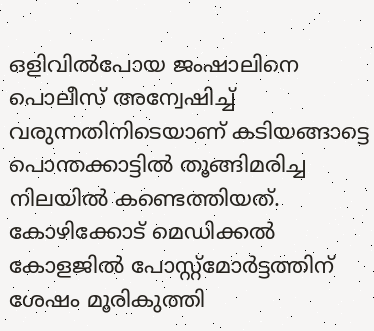ഒളിവില്‍പോയ ജംഷാലിനെ പൊലീസ് അന്വേഷിച്ച് വരുന്നതിനിടെയാണ് കടിയങ്ങാട്ടെ പൊന്തക്കാട്ടില്‍ തൂങ്ങിമരിച്ച നിലയില്‍ കണ്ടെത്തിയത്. കോഴിക്കോട് മെഡിക്കല്‍ കോളജില്‍ പോസ്റ്റ്‌മോര്‍ട്ടത്തിന് ശേഷം മൂരികുത്തി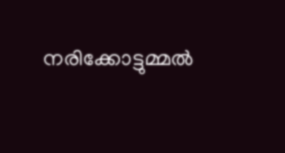നരിക്കോട്ടുമ്മല്‍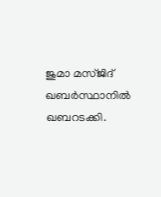ജുമാ മസ്ജിദ് ഖബര്‍സ്ഥാനില്‍ ഖബറടക്കി.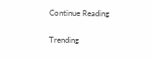Continue Reading

Trending